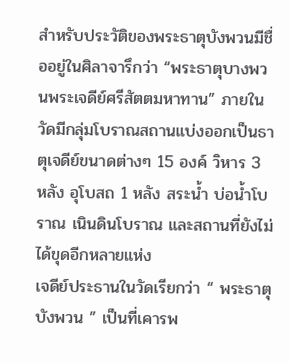สำหรับประวัติของพระธาตุบังพวนมีชื่ออยู่ในศิลาจารึกว่า “พระธาตุบางพวนพระเจดีย์ศรีสัตตมหาทาน” ภายในวัดมีกลุ่มโบราณสถานแบ่งออกเป็นธาตุเจดีย์ขนาดต่างๆ 15 องค์ วิหาร 3 หลัง อุโบสถ 1 หลัง สระน้ำ บ่อน้ำโบราณ เนินดินโบราณ และสถานที่ยังไม่ได้ขุดอีกหลายแห่ง
เจดีย์ประธานในวัดเรียกว่า “ พระธาตุบังพวน ” เป็นที่เคารพ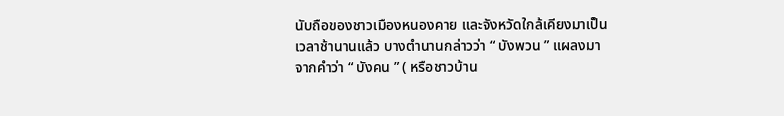นับถือของชาวเมืองหนองคาย และจังหวัดใกล้เคียงมาเป็นเวลาช้านานแล้ว บางตำนานกล่าวว่า “ บังพวน ” แผลงมาจากคำว่า “ บังคน ” ( หรือชาวบ้าน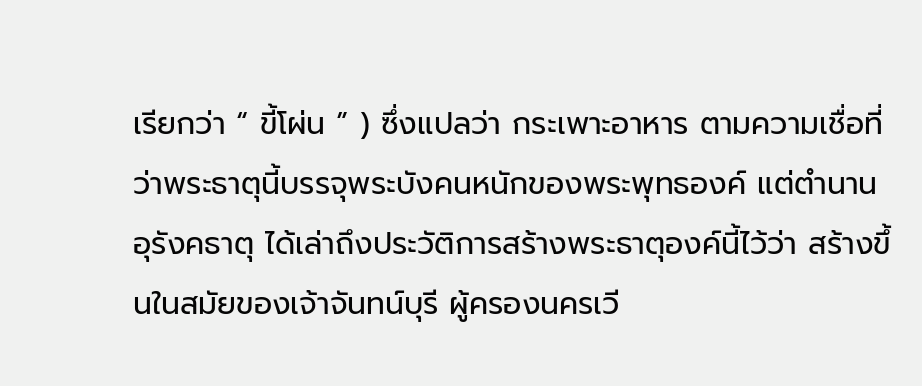เรียกว่า “ ขี้โผ่น ” ) ซึ่งแปลว่า กระเพาะอาหาร ตามความเชื่อที่ว่าพระธาตุนี้บรรจุพระบังคนหนักของพระพุทธองค์ แต่ตำนานอุรังคธาตุ ได้เล่าถึงประวัติการสร้างพระธาตุองค์นี้ไว้ว่า สร้างขึ้นในสมัยของเจ้าจันทน์บุรี ผู้ครองนครเวี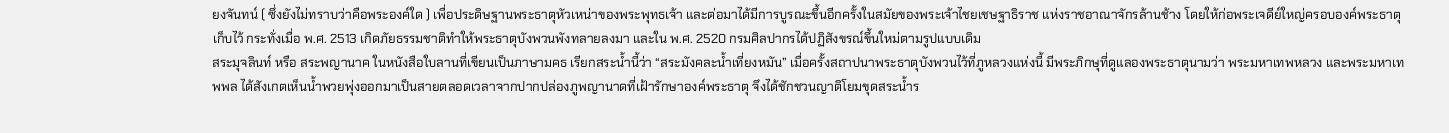ยงจันทน์ ( ซึ่งยังไม่ทราบว่าคือพระองค์ใด ) เพื่อประดิษฐานพระธาตุหัวเหน่าของพระพุทธเจ้า และต่อมาได้มีการบูรณะขึ้นอีกครั้งในสมัยของพระเจ้าไชยเชษฐาธิราช แห่งราชอาณาจักรล้านช้าง โดยให้ก่อพระเจดีย์ใหญ่ครอบองค์พระธาตุเก็บไว้ กระทั่งเมื่อ พ.ศ. 2513 เกิดภัยธรรมชาติทำให้พระธาตุบังพวนพังทลายลงมา และใน พ.ศ. 2520 กรมศิลปากรได้ปฏิสังขรณ์ขึ้นใหม่ตามรูปแบบเดิม
สระมุจลินท์ หรือ สระพญานาค ในหนังสือใบลานที่เขียนเป็นภาษามคธ เรียกสระน้ำนี้ว่า “สระมังคละน้ำเที่ยงหมัน” เมื่อครั้งสถาปนาพระธาตุบังพวนไว้ที่ภูหลวงแห่งนี้ มีพระภิกษุที่ดูแลองพระธาตุนามว่า พระมหาเทพหลวง และพระมหาเทพพล ได้สังเกตเห็นน้ำพวยพุ่งออกมาเป็นสายตลอดเวลาจากปากปล่องภูพญานาดที่เฝ้ารักษาองค์พระธาตุ จึงได้ชักชวนญาติโยมขุดสระน้ำร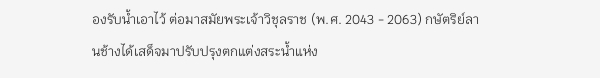องรับน้ำเอาไว้ ต่อมาสมัยพระเจ้าวิชุลราช (พ.ศ. 2043 - 2063) กษัตริย์ลานช้างได้เสด็จมาปรับปรุงตกแต่งสระน้ำแห่ง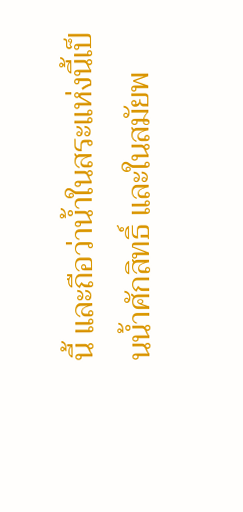นี้ และถือว่าน้ำในสระแห่งนี้เป็นน้ำศักสิทธิ์ และในสมัยพ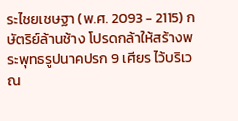ระไชยเชษฐา (พ.ศ. 2093 - 2115) กษัตริย์ล้านช้าง โปรดกล้าให้สร้างพระพุทธรูปนาคปรก 9 เศียร ไว้บริเวณ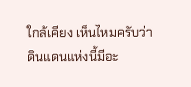ใกล้เคียง เห็นไหมครับว่าดินแดนแห่งนี้มีอะ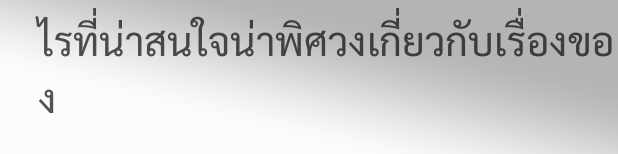ไรที่น่าสนใจน่าพิศวงเกี่ยวกับเรื่องของ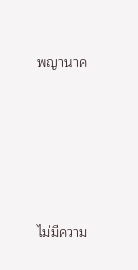พญานาค





ไม่มีความ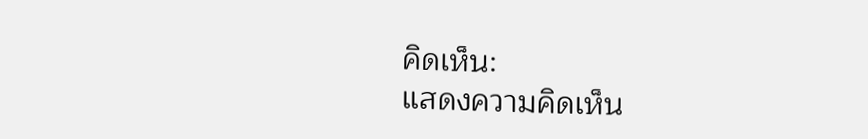คิดเห็น:
แสดงความคิดเห็น